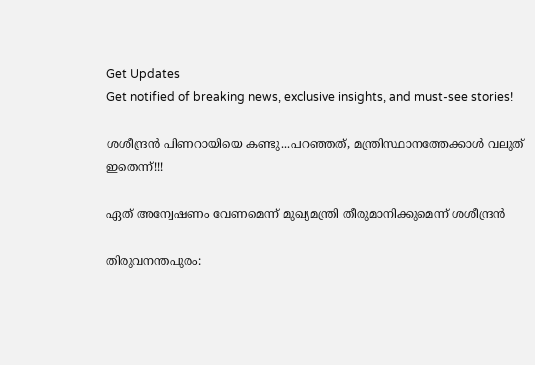Get Updates
Get notified of breaking news, exclusive insights, and must-see stories!

ശശീന്ദ്രന്‍ പിണറായിയെ കണ്ടു...പറഞ്ഞത്, മന്ത്രിസ്ഥാനത്തേക്കാള്‍ വലുത് ഇതെന്ന്!!!

ഏത് അന്വേഷണം വേണമെന്ന് മുഖ്യമന്ത്രി തീരുമാനിക്കുമെന്ന് ശശീന്ദ്രന്‍

തിരുവനന്തപുരം: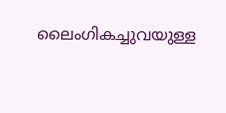ലൈംഗികച്ചുവയുള്ള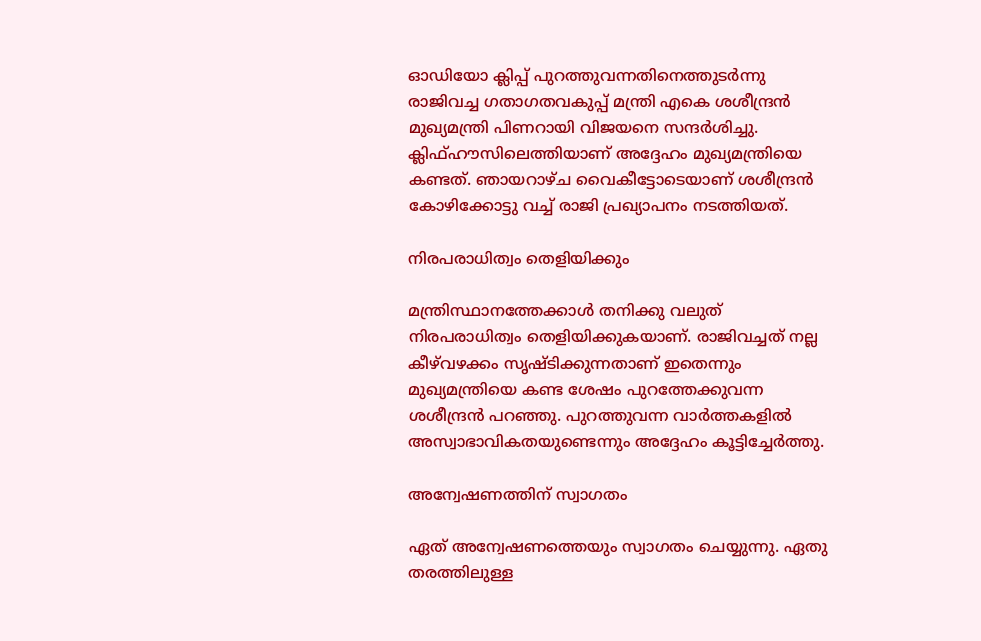ഓഡിയോ ക്ലിപ്പ് പുറത്തുവന്നതിനെത്തുടര്‍ന്നു രാജിവച്ച ഗതാഗതവകുപ്പ് മന്ത്രി എകെ ശശീന്ദ്രന്‍ മുഖ്യമന്ത്രി പിണറായി വിജയനെ സന്ദര്‍ശിച്ചു. ക്ലിഫ്ഹൗസിലെത്തിയാണ് അദ്ദേഹം മുഖ്യമന്ത്രിയെ കണ്ടത്. ഞായറാഴ്ച വൈകീട്ടോടെയാണ് ശശീന്ദ്രന്‍ കോഴിക്കോട്ടു വച്ച് രാജി പ്രഖ്യാപനം നടത്തിയത്.

നിരപരാധിത്വം തെളിയിക്കും

മന്ത്രിസ്ഥാനത്തേക്കാള്‍ തനിക്കു വലുത് നിരപരാധിത്വം തെളിയിക്കുകയാണ്. രാജിവച്ചത് നല്ല കീഴ്‌വഴക്കം സൃഷ്ടിക്കുന്നതാണ് ഇതെന്നും മുഖ്യമന്ത്രിയെ കണ്ട ശേഷം പുറത്തേക്കുവന്ന ശശീന്ദ്രന്‍ പറഞ്ഞു. പുറത്തുവന്ന വാര്‍ത്തകളില്‍ അസ്വാഭാവികതയുണ്ടെന്നും അദ്ദേഹം കൂട്ടിച്ചേര്‍ത്തു.

അന്വേഷണത്തിന് സ്വാഗതം

ഏത് അന്വേഷണത്തെയും സ്വാഗതം ചെയ്യുന്നു. ഏതു തരത്തിലുള്ള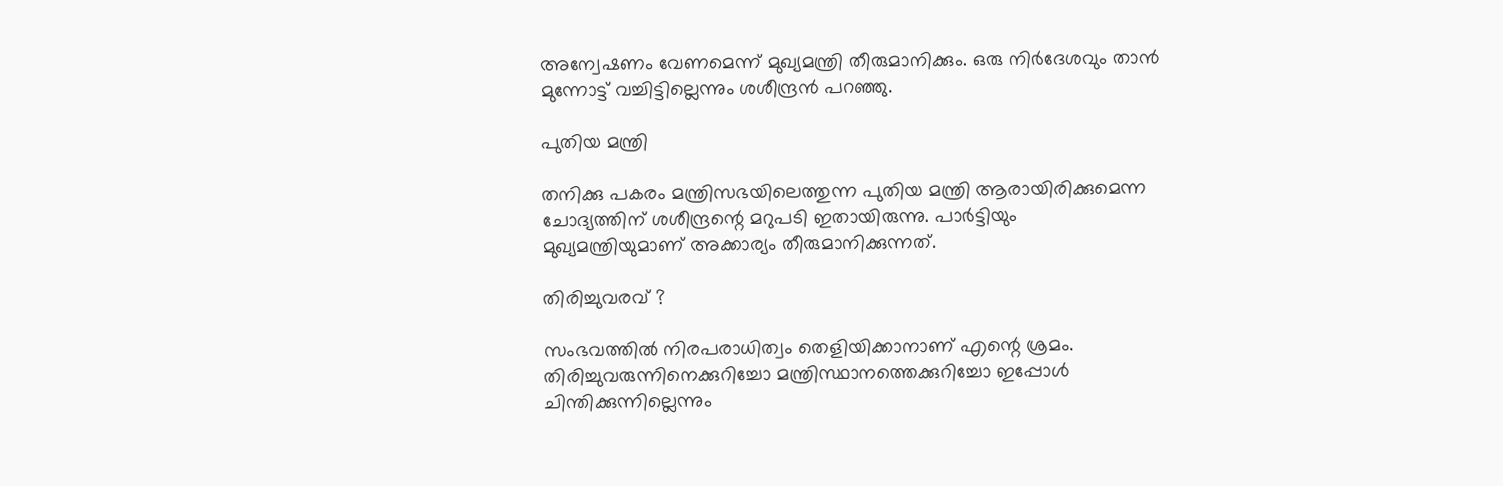അന്വേഷണം വേണമെന്ന് മുഖ്യമന്ത്രി തീരുമാനിക്കും. ഒരു നിര്‍ദേശവും താന്‍ മുന്നോട്ട് വച്ചിട്ടില്ലെന്നും ശശീന്ദ്രന്‍ പറഞ്ഞു.

പുതിയ മന്ത്രി

തനിക്കു പകരം മന്ത്രിസഭയിലെത്തുന്ന പുതിയ മന്ത്രി ആരായിരിക്കുമെന്ന ചോദ്യത്തിന് ശശീന്ദ്രന്റെ മറുപടി ഇതായിരുന്നു. പാര്‍ട്ടിയും മുഖ്യമന്ത്രിയുമാണ് അക്കാര്യം തീരുമാനിക്കുന്നത്.

തിരിച്ചുവരവ് ?

സംഭവത്തില്‍ നിരപരാധിത്വം തെളിയിക്കാനാണ് എന്റെ ശ്രമം. തിരിച്ചുവരുന്നിനെക്കുറിച്ചോ മന്ത്രിസ്ഥാനത്തെക്കുറിച്ചോ ഇപ്പോള്‍ ചിന്തിക്കുന്നില്ലെന്നും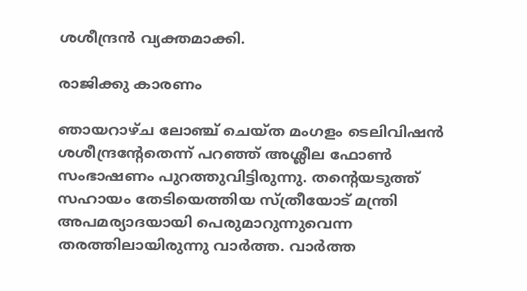ശശീന്ദ്രന്‍ വ്യക്തമാക്കി.

രാജിക്കു കാരണം

ഞായറാഴ്ച ലോഞ്ച് ചെയ്ത മംഗളം ടെലിവിഷന്‍ ശശീന്ദ്രന്റേതെന്ന് പറഞ്ഞ് അശ്ലീല ഫോണ്‍ സംഭാഷണം പുറത്തുവിട്ടിരുന്നു. തന്റെയടുത്ത് സഹായം തേടിയെത്തിയ സ്ത്രീയോട് മന്ത്രി അപമര്യാദയായി പെരുമാറുന്നുവെന്ന തരത്തിലായിരുന്നു വാര്‍ത്ത. വാര്‍ത്ത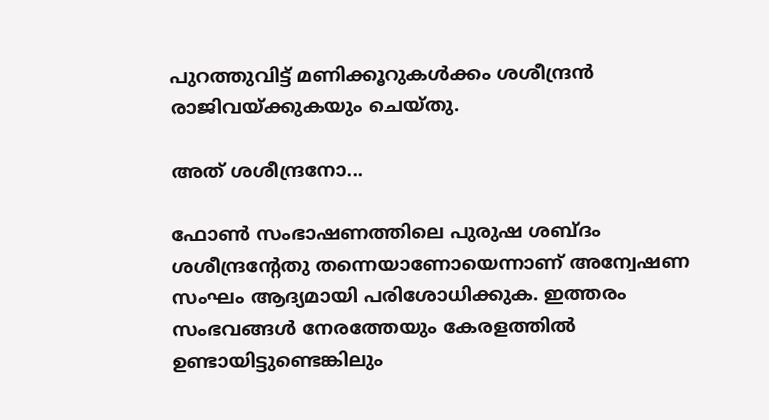പുറത്തുവിട്ട് മണിക്കൂറുകള്‍ക്കം ശശീന്ദ്രന്‍ രാജിവയ്ക്കുകയും ചെയ്തു.

അത് ശശീന്ദ്രനോ...

ഫോണ്‍ സംഭാഷണത്തിലെ പുരുഷ ശബ്ദം ശശീന്ദ്രന്റേതു തന്നെയാണോയെന്നാണ് അന്വേഷണ സംഘം ആദ്യമായി പരിശോധിക്കുക. ഇത്തരം സംഭവങ്ങള്‍ നേരത്തേയും കേരളത്തില്‍ ഉണ്ടായിട്ടുണ്ടെങ്കിലും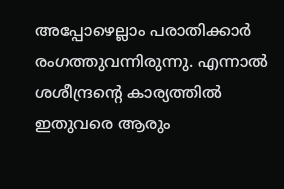അപ്പോഴെല്ലാം പരാതിക്കാര്‍ രംഗത്തുവന്നിരുന്നു. എന്നാല്‍ ശശീന്ദ്രന്റെ കാര്യത്തില്‍ ഇതുവരെ ആരും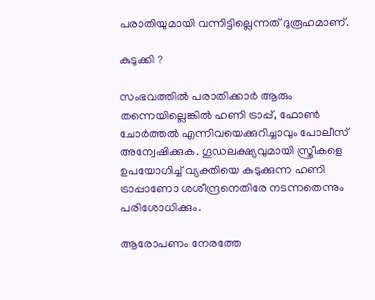പരാതിയുമായി വന്നിട്ടില്ലെന്നത് ദുരൂഹമാണ്.

കുടുക്കി ?

സംഭവത്തില്‍ പരാതിക്കാര്‍ ആരും തന്നെയില്ലെങ്കില്‍ ഹണി ട്രാപ്പ്, ഫോണ്‍ ചോര്‍ത്തല്‍ എന്നിവയെക്കുറിച്ചാവും പോലീസ് അന്വേഷിക്കുക. ഗൂഡലക്ഷ്യവുമായി സ്ത്രീകളെ ഉപയോഗിച്ച് വ്യക്തിയെ കുടുക്കുന്ന ഹണി ട്രാപ്പാണോ ശശീന്ദ്രനെതിരേ നടന്നതെന്നും പരിശോധിക്കും.

ആരോപണം നേരത്തേ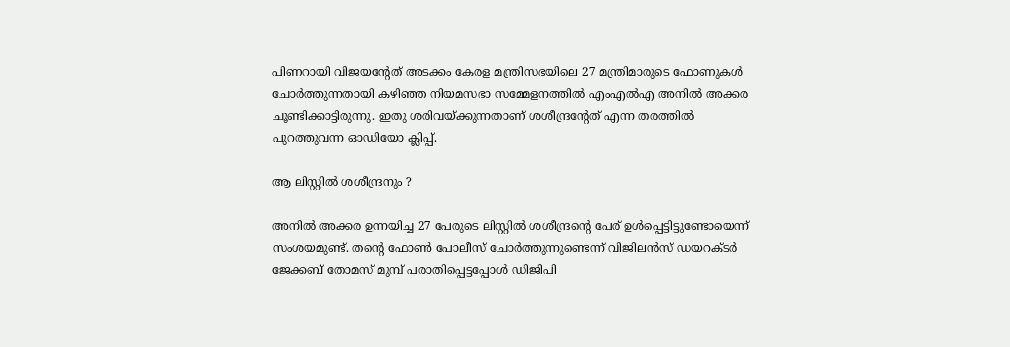പിണറായി വിജയന്റേത് അടക്കം കേരള മന്ത്രിസഭയിലെ 27 മന്ത്രിമാരുടെ ഫോണുകള്‍ ചോര്‍ത്തുന്നതായി കഴിഞ്ഞ നിയമസഭാ സമ്മേളനത്തില്‍ എംഎല്‍എ അനില്‍ അക്കര ചൂണ്ടിക്കാട്ടിരുന്നു. ഇതു ശരിവയ്ക്കുന്നതാണ് ശശീന്ദ്രന്റേത് എന്ന തരത്തില്‍ പുറത്തുവന്ന ഓഡിയോ ക്ലിപ്പ്.

ആ ലിസ്റ്റില്‍ ശശീന്ദ്രനും ?

അനില്‍ അക്കര ഉന്നയിച്ച 27 പേരുടെ ലിസ്റ്റില്‍ ശശീന്ദ്രന്റെ പേര് ഉള്‍പ്പെട്ടിട്ടുണ്ടോയെന്ന് സംശയമുണ്ട്. തന്റെ ഫോണ്‍ പോലീസ് ചോര്‍ത്തുന്നുണ്ടെന്ന് വിജിലന്‍സ് ഡയറക്ടര്‍ ജേക്കബ് തോമസ് മുമ്പ് പരാതിപ്പെട്ടപ്പോള്‍ ഡിജിപി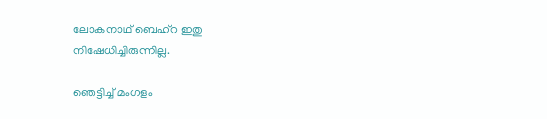ലോകനാഥ് ബെഹ്‌റ ഇതു നിഷേധിച്ചിരുന്നില്ല.

ഞെട്ടിച്ച് മംഗളം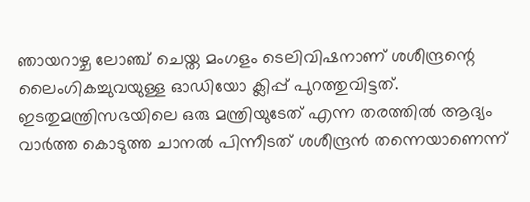ഞായറാഴ്ച ലോഞ്ച് ചെയ്ത മംഗളം ടെലിവിഷനാണ് ശശീന്ദ്രന്റെ ലൈംഗികച്ചുവയുള്ള ഓഡിയോ ക്ലിപ്പ് പുറത്തുവിട്ടത്. ഇടതുമന്ത്രിസഭയിലെ ഒരു മന്ത്രിയുടേത് എന്ന തരത്തില്‍ ആദ്യം വാര്‍ത്ത കൊടുത്ത ചാനല്‍ പിന്നീടത് ശശീന്ദ്രന്‍ തന്നെയാണെന്ന്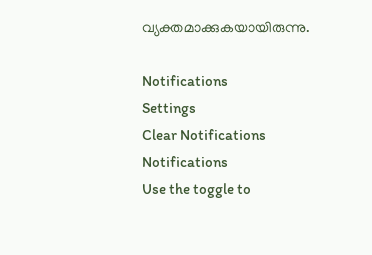വ്യക്തമാക്കുകയായിരുന്നു.

Notifications
Settings
Clear Notifications
Notifications
Use the toggle to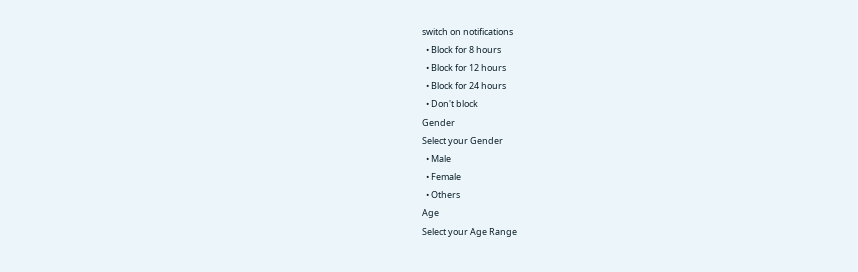switch on notifications
  • Block for 8 hours
  • Block for 12 hours
  • Block for 24 hours
  • Don't block
Gender
Select your Gender
  • Male
  • Female
  • Others
Age
Select your Age Range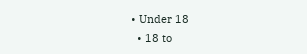• Under 18
  • 18 to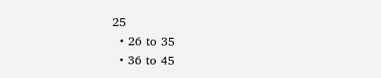25
  • 26 to 35
  • 36 to 45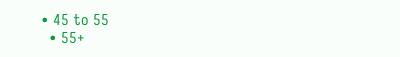• 45 to 55
  • 55+